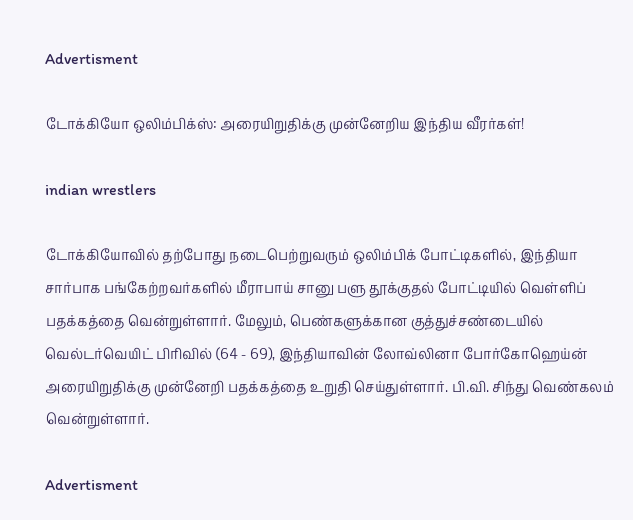Advertisment

டோக்கியோ ஒலிம்பிக்ஸ்: அரையிறுதிக்கு முன்னேறிய இந்திய வீரர்கள்!

indian wrestlers

டோக்கியோவில் தற்போது நடைபெற்றுவரும் ஒலிம்பிக் போட்டிகளில், இந்தியா சார்பாக பங்கேற்றவர்களில் மீராபாய் சானு பளு தூக்குதல் போட்டியில் வெள்ளிப் பதக்கத்தை வென்றுள்ளார். மேலும், பெண்களுக்கான குத்துச்சண்டையில் வெல்டர்வெயிட் பிரிவில் (64 - 69), இந்தியாவின் லோவ்லினா போர்கோஹெய்ன் அரையிறுதிக்கு முன்னேறி பதக்கத்தை உறுதி செய்துள்ளார். பி.வி. சிந்து வெண்கலம் வென்றுள்ளார்.

Advertisment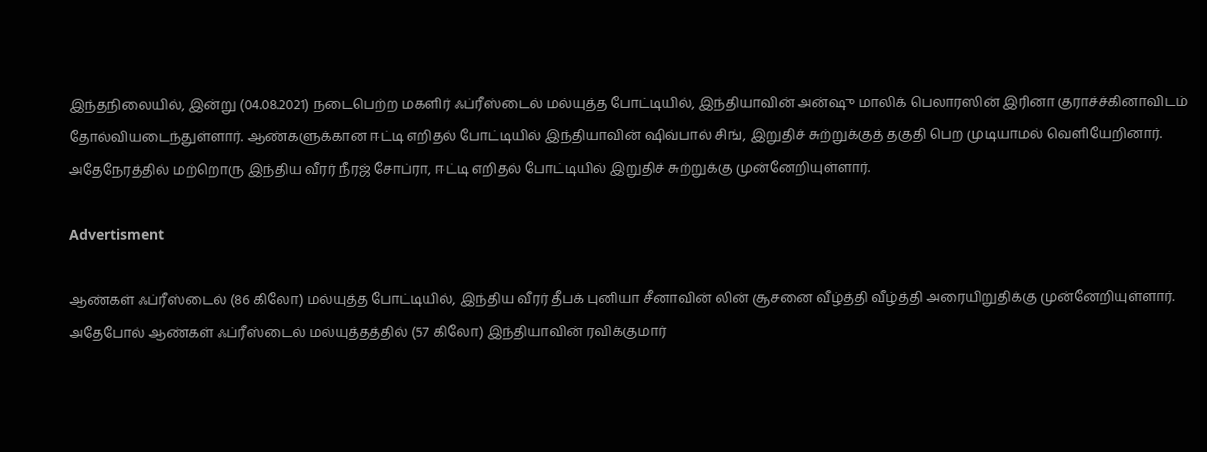இந்தநிலையில், இன்று (04.08.2021) நடைபெற்ற மகளிர் ஃப்ரீஸ்டைல் மல்யுத்த போட்டியில், இந்தியாவின் அன்ஷு மாலிக் பெலாரஸின் இரினா குராச்ச்கினாவிடம் தோல்வியடைந்துள்ளார். ஆண்களுக்கான ஈட்டி எறிதல் போட்டியில் இந்தியாவின் ஷிவ்பால் சிங், இறுதிச் சுற்றுக்குத் தகுதி பெற முடியாமல் வெளியேறினார். அதேநேரத்தில் மற்றொரு இந்திய வீரர் நீரஜ் சோப்ரா, ஈட்டி எறிதல் போட்டியில் இறுதிச் சுற்றுக்கு முன்னேறியுள்ளார்.

Advertisment

ஆண்கள் ஃப்ரீஸ்டைல் (86 கிலோ) மல்யுத்த போட்டியில், இந்திய வீரர் தீபக் புனியா சீனாவின் லின் சூசனை வீழ்த்தி வீழ்த்தி அரையிறுதிக்கு முன்னேறியுள்ளார். அதேபோல் ஆண்கள் ஃப்ரீஸ்டைல் மல்யுத்தத்தில் (57 கிலோ) இந்தியாவின் ரவிக்குமார்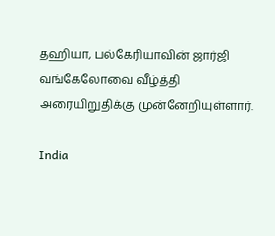தஹியா, பல்கேரியாவின் ஜார்ஜி வங்கேலோவை வீழ்த்தி அரையிறுதிக்கு முன்னேறியுள்ளார்.

India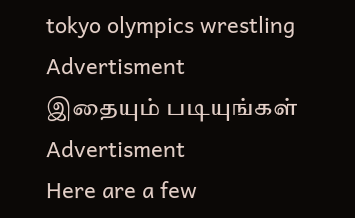tokyo olympics wrestling
Advertisment
இதையும் படியுங்கள்
Advertisment
Here are a few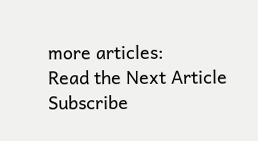more articles:
Read the Next Article
Subscribe